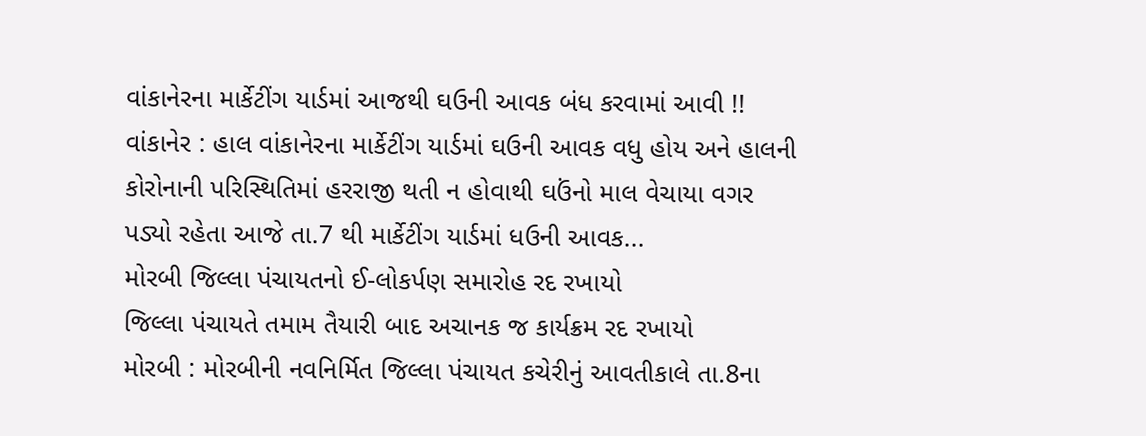વાંકાનેરના માર્કેટીંગ યાર્ડમાં આજથી ઘઉની આવક બંધ કરવામાં આવી !!
વાંકાનેર : હાલ વાંકાનેરના માર્કેટીંગ યાર્ડમાં ઘઉની આવક વધુ હોય અને હાલની કોરોનાની પરિસ્થિતિમાં હરરાજી થતી ન હોવાથી ઘઉંનો માલ વેચાયા વગર પડ્યો રહેતા આજે તા.7 થી માર્કેટીંગ યાર્ડમાં ધઉની આવક...
મોરબી જિલ્લા પંચાયતનો ઈ-લોકર્પણ સમારોહ રદ રખાયો
જિલ્લા પંચાયતે તમામ તૈયારી બાદ અચાનક જ કાર્યક્રમ રદ રખાયો
મોરબી : મોરબીની નવનિર્મિત જિલ્લા પંચાયત કચેરીનું આવતીકાલે તા.8ના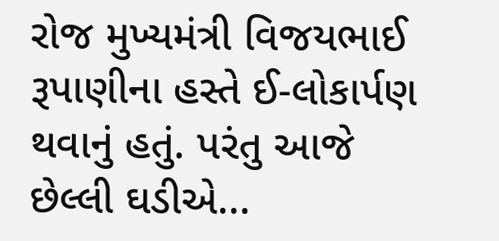રોજ મુખ્યમંત્રી વિજયભાઈ રૂપાણીના હસ્તે ઈ-લોકાર્પણ થવાનું હતું. પરંતુ આજે છેલ્લી ઘડીએ...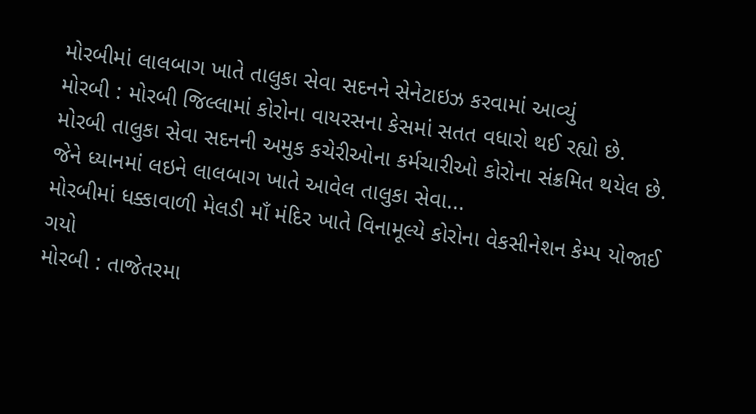મોરબીમાં લાલબાગ ખાતે તાલુકા સેવા સદનને સેનેટાઇઝ કરવામાં આવ્યું
મોરબી : મોરબી જિલ્લામાં કોરોના વાયરસના કેસમાં સતત વધારો થઈ રહ્યો છે. મોરબી તાલુકા સેવા સદનની અમુક કચેરીઓના કર્મચારીઓ કોરોના સંક્રમિત થયેલ છે. જેને ધ્યાનમાં લઇને લાલબાગ ખાતે આવેલ તાલુકા સેવા...
મોરબીમાં ધક્કાવાળી મેલડી માઁ મંદિર ખાતે વિનામૂલ્યે કોરોના વેકસીનેશન કેમ્પ યોજાઈ ગયો
મોરબી : તાજેતરમા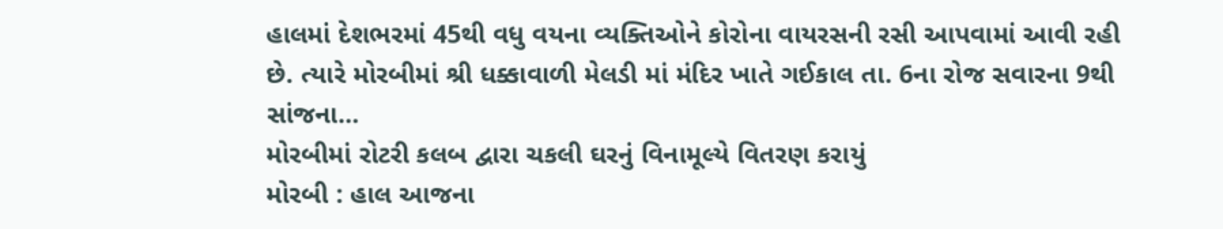હાલમાં દેશભરમાં 45થી વધુ વયના વ્યક્તિઓને કોરોના વાયરસની રસી આપવામાં આવી રહી છે. ત્યારે મોરબીમાં શ્રી ધક્કાવાળી મેલડી માં મંદિર ખાતે ગઈકાલ તા. 6ના રોજ સવારના 9થી સાંજના...
મોરબીમાં રોટરી કલબ દ્વારા ચકલી ઘરનું વિનામૂલ્યે વિતરણ કરાયું
મોરબી : હાલ આજના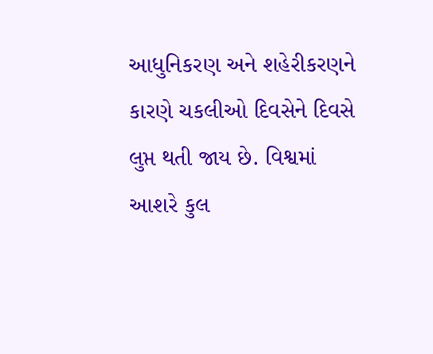આધુનિકરણ અને શહેરીકરણને કારણે ચકલીઓ દિવસેને દિવસે લુપ્ત થતી જાય છે. વિશ્વમાં આશરે કુલ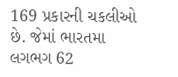169 પ્રકારની ચકલીઓ છે. જેમાં ભારતમા લગભગ 62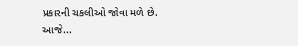પ્રકારની ચકલીઓ જોવા મળે છે.
આજે...